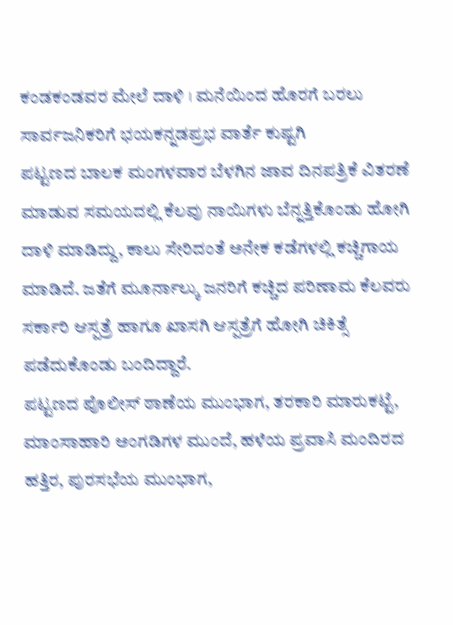ಕಂಡಕಂಡವರ ಮೇಲೆ ದಾಳಿ । ಮನೆಯಿಂದ ಹೊರಗೆ ಬರಲು ಸಾರ್ವಜನಿಕರಿಗೆ ಭಯಕನ್ನಡಪ್ರಭ ವಾರ್ತೆ ಕುಷ್ಟಗಿ
ಪಟ್ಟಣದ ಬಾಲಕ ಮಂಗಳವಾರ ಬೆಳಗಿನ ಜಾವ ದಿನಪತ್ರಿಕೆ ವಿತರಣೆ ಮಾಡುವ ಸಮಯದಲ್ಲಿ ಕೆಲವು ನಾಯಿಗಳು ಬೆನ್ನತ್ತಿಕೊಂಡು ಹೋಗಿ ದಾಳಿ ಮಾಡಿದ್ದು, ಕಾಲು ಸೇರಿದಂತೆ ಅನೇಕ ಕಡೆಗಳಲ್ಲಿ ಕಚ್ಚಿಗಾಯ ಮಾಡಿದೆ. ಜತೆಗೆ ಮೂರ್ನಾಲ್ಕು ಜನರಿಗೆ ಕಚ್ಚಿದ ಪರಿಣಾಮ ಕೆಲವರು ಸರ್ಕಾರಿ ಆಸ್ಪತ್ರೆ ಹಾಗೂ ಖಾಸಗಿ ಆಸ್ಪತ್ರೆಗೆ ಹೋಗಿ ಚಿಕಿತ್ಸೆ ಪಡೆದುಕೊಂಡು ಬಂದಿದ್ದಾರೆ.
ಪಟ್ಟಣದ ಪೊಲೀಸ್ ಠಾಣೆಯ ಮುಂಭಾಗ, ತರಕಾರಿ ಮಾರುಕಟ್ಟೆ, ಮಾಂಸಾಹಾರಿ ಅಂಗಡಿಗಳ ಮುಂದೆ, ಹಳೆಯ ಪ್ರವಾಸಿ ಮಂದಿರದ ಹತ್ತಿರ, ಪುರಸಭೆಯ ಮುಂಭಾಗ,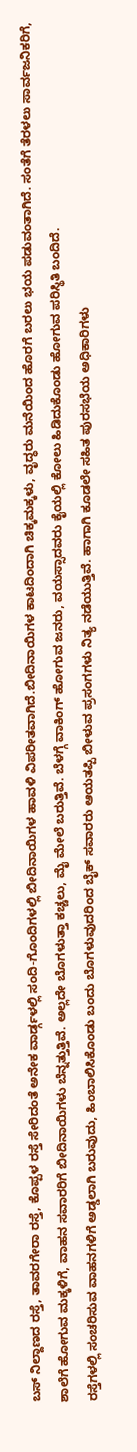ಬಸ್ ನಿಲ್ದಾಣದ ರಸ್ತೆ, ತಾವರಗೇರಾ ರಸ್ತೆ, ಕೊಪ್ಪಳ ರಸ್ತೆ ಸೇರಿದಂತೆ ಅನೇಕ ವಾರ್ಡ್ಗಳಲ್ಲಿ ಸಂದಿ-ಗೊಂದಿಗಳಲ್ಲಿ ಬೀದಿನಾಯಿಗಳ ಹಾವಳಿ ವಿಪರೀತವಾಗಿದೆ.ಬೀದಿನಾಯಿಗಳ ಕಾಟದಿಂದಾಗಿ ಚಿಕ್ಕಮಕ್ಕಳು, ವೃದ್ಧರು ಮನೆಯಿಂದ ಹೊರಗೆ ಬರಲು ಭಯ ಪಡುವಂತಾಗಿದೆ. ಸಂತೆಗೆ ತೆರಳಲು ಸಾರ್ವಜನಿಕರಿಗೆ, ಶಾಲೆಗೆ ಹೋಗುವ ಮಕ್ಕಳಿಗೆ, ವಾಹನ ಸವಾರರಿಗೆ ಬೀದಿನಾಯಿಗಳು ಬೆನ್ನತ್ತುತ್ತಿವೆ. ಅಲ್ಲದೇ ಬೊಗಳುತ್ತಾ ಕಚ್ಚಲು, ಮೈ ಮೇಲೆ ಬರುತ್ತಿವೆ. ಬೆಳಗ್ಗೆ ವಾಕಿಂಗ್ ಹೋಗುವ ಜನರು, ವಯಸ್ಸಾದವರು ಕೈಯಲ್ಲಿ ಕೋಲು ಹಿಡಿದುಕೊಂಡು ಹೋಗುವ ಪರಿಸ್ಥಿತಿ ಬಂದಿದೆ.
ರಸ್ತೆಗಳಲ್ಲಿ ಸಂಚರಿಸುವ ವಾಹನಗಳಿಗೆ ಅಡ್ಡಲಾಗಿ ಬರುವುದು, ಹಿಂಬಾಲಿಸಿಕೊಂಡು ಬಂದು ಬೊಗಳುವುದರಿಂದ ಬೈಕ್ ಸವಾರರು ಆಯತಪ್ಪಿ ಬೀಳುವ ಪ್ರಸಂಗಗಳು ನಿತ್ಯ ನಡೆಯುತ್ತಿವೆ. ಹಾಗಾಗಿ ಕೂಡಲೇ ಸಹಿತ ಪುರಸಭೆಯ ಅಧಿಕಾರಿಗಳು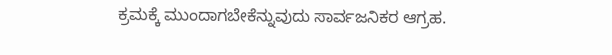ಕ್ರಮಕ್ಕೆ ಮುಂದಾಗಬೇಕೆನ್ನುವುದು ಸಾರ್ವಜನಿಕರ ಆಗ್ರಹ.